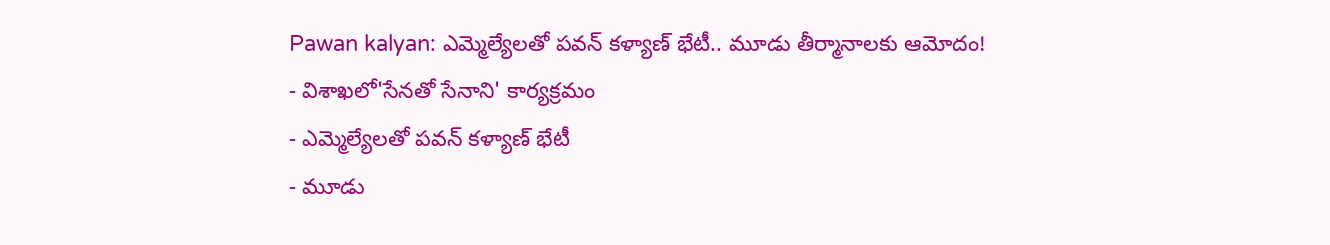Pawan kalyan: ఎమ్మెల్యేలతో పవన్ కళ్యాణ్ భేటీ.. మూడు తీర్మానాలకు ఆమోదం!
- విశాఖలో'సేనతో సేనాని' కార్యక్రమం
- ఎమ్మెల్యేలతో పవన్ కళ్యాణ్ భేటీ
- మూడు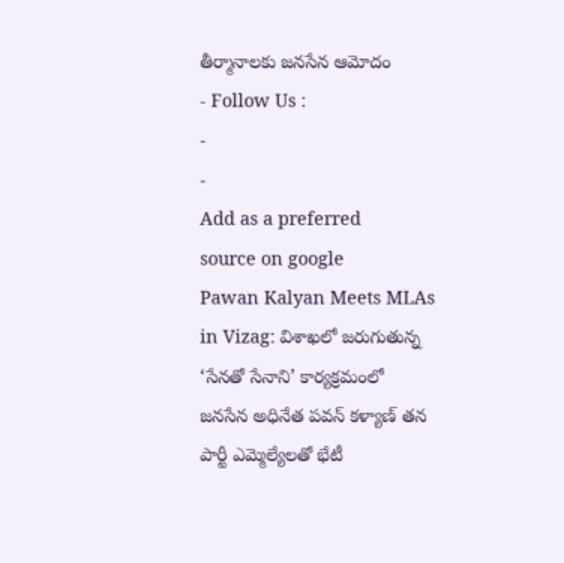తీర్మానాలకు జనసేన ఆమోదం
- Follow Us :
-
-
Add as a preferred
source on google
Pawan Kalyan Meets MLAs in Vizag: విశాఖలో జరుగుతున్న ‘సేనతో సేనాని’ కార్యక్రమంలో జనసేన అధినేత పవన్ కళ్యాణ్ తన పార్టీ ఎమ్మెల్యేలతో భేటీ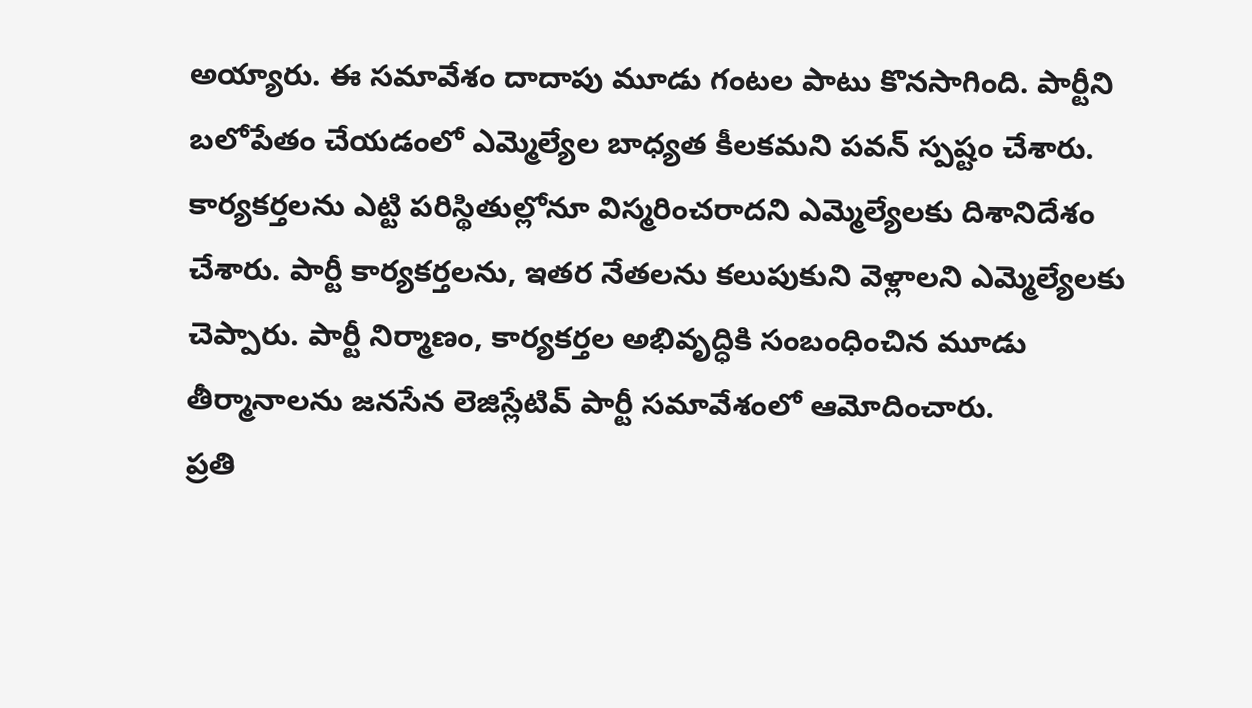అయ్యారు. ఈ సమావేశం దాదాపు మూడు గంటల పాటు కొనసాగింది. పార్టీని బలోపేతం చేయడంలో ఎమ్మెల్యేల బాధ్యత కీలకమని పవన్ స్పష్టం చేశారు. కార్యకర్తలను ఎట్టి పరిస్థితుల్లోనూ విస్మరించరాదని ఎమ్మెల్యేలకు దిశానిదేశం చేశారు. పార్టీ కార్యకర్తలను, ఇతర నేతలను కలుపుకుని వెళ్లాలని ఎమ్మెల్యేలకు చెప్పారు. పార్టీ నిర్మాణం, కార్యకర్తల అభివృద్ధికి సంబంధించిన మూడు తీర్మానాలను జనసేన లెజిస్లేటివ్ పార్టీ సమావేశంలో ఆమోదించారు.
ప్రతి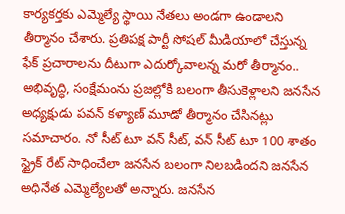కార్యకర్తకు ఎమ్మెల్యే స్థాయి నేతలు అండగా ఉండాలని తీర్మానం చేశారు. ప్రతిపక్ష పార్టీ సోషల్ మీడియాలో చేస్తున్న ఫేక్ ప్రచారాలను దీటుగా ఎదుర్కోవాలన్న మరో తీర్మానం.. అభివృద్ధి, సంక్షేమంను ప్రజల్లోకి బలంగా తీసుకెళ్లాలని జనసేన అధ్యక్షుడు పవన్ కళ్యాణ్ మూడో తీర్మానం చేసినట్లు సమాచారం. నో సీట్ టూ వన్ సీట్, వన్ సీట్ టూ 100 శాతం స్ట్రైక్ రేట్ సాధించేలా జనసేన బలంగా నిలబడిందని జనసేన అధినేత ఎమ్మెల్యేలతో అన్నారు. జనసేన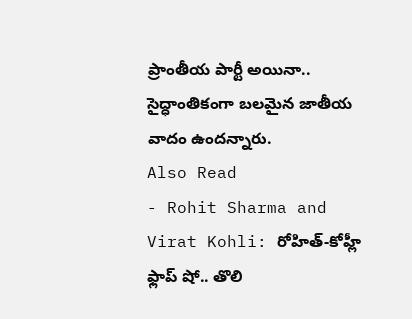ప్రాంతీయ పార్టీ అయినా.. సైద్ధాంతికంగా బలమైన జాతీయ వాదం ఉందన్నారు.
Also Read
- Rohit Sharma and Virat Kohli: రోహిత్-కోహ్లీ ఫ్లాప్ షో.. తొలి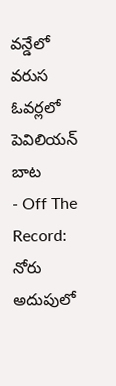వన్డేలో వరుస ఓవర్లలో పెవిలియన్ బాట
- Off The Record: నోరు అదుపులో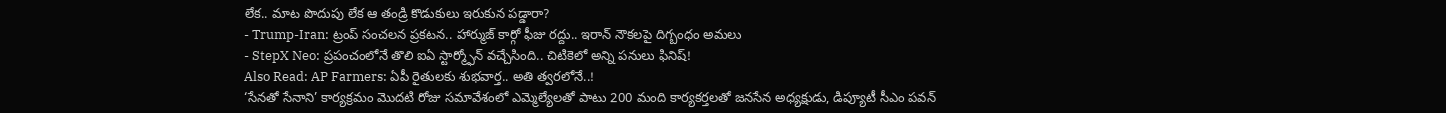లేక.. మాట పొదుపు లేక ఆ తండ్రి కొడుకులు ఇరుకున పడ్డారా?
- Trump-Iran: ట్రంప్ సంచలన ప్రకటన.. హార్ముజ్ కార్గో ఫీజు రద్దు.. ఇరాన్ నౌకలపై దిగ్బంధం అమలు
- StepX Neo: ప్రపంచంలోనే తొలి ఐఏ స్టార్మ్ఫోన్ వచ్చేసింది.. చిటికెలో అన్ని పనులు ఫినిష్!
Also Read: AP Farmers: ఏపీ రైతులకు శుభవార్త.. అతి త్వరలోనే..!
‘సేనతో సేనాని’ కార్యక్రమం మొదటి రోజు సమావేశంలో ఎమ్మెల్యేలతో పాటు 200 మంది కార్యకర్తలతో జనసేన అధ్యక్షుడు, డిప్యూటీ సీఎం పవన్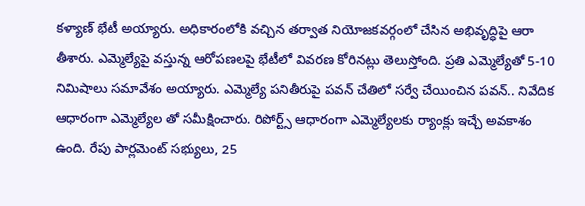కళ్యాణ్ భేటీ అయ్యారు. అధికారంలోకి వచ్చిన తర్వాత నియోజకవర్గంలో చేసిన అభివృద్ధిపై ఆరా తీశారు. ఎమ్మెల్యేపై వస్తున్న ఆరోపణలపై భేటీలో వివరణ కోరినట్లు తెలుస్తోంది. ప్రతి ఎమ్మెల్యేతో 5-10 నిమిషాలు సమావేశం అయ్యారు. ఎమ్మెల్యే పనితీరుపై పవన్ చేతిలో సర్వే చేయించిన పవన్.. నివేదిక ఆధారంగా ఎమ్మెల్యేల తో సమీక్షించారు. రిపోర్ట్స్ ఆధారంగా ఎమ్మెల్యేలకు ర్యాంక్లు ఇచ్చే అవకాశం ఉంది. రేపు పార్లమెంట్ సభ్యులు, 25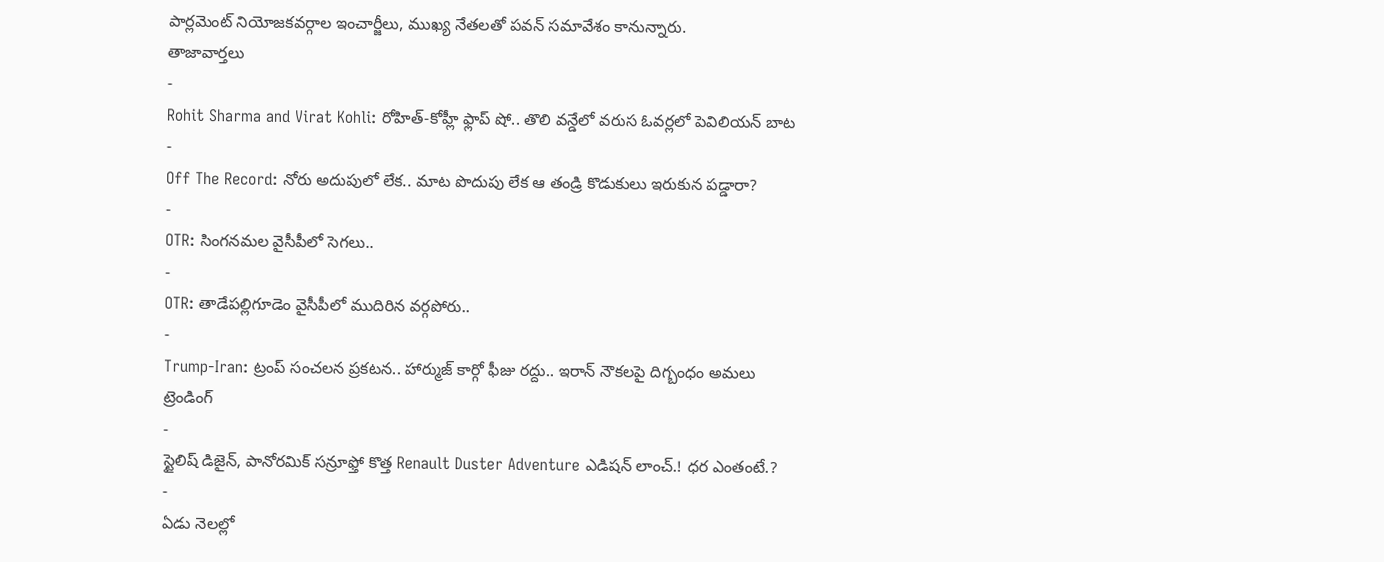పార్లమెంట్ నియోజకవర్గాల ఇంచార్జీలు, ముఖ్య నేతలతో పవన్ సమావేశం కానున్నారు.
తాజావార్తలు
-
Rohit Sharma and Virat Kohli: రోహిత్-కోహ్లీ ఫ్లాప్ షో.. తొలి వన్డేలో వరుస ఓవర్లలో పెవిలియన్ బాట
-
Off The Record: నోరు అదుపులో లేక.. మాట పొదుపు లేక ఆ తండ్రి కొడుకులు ఇరుకున పడ్డారా?
-
OTR: సింగనమల వైసీపీలో సెగలు..
-
OTR: తాడేపల్లిగూడెం వైసీపీలో ముదిరిన వర్గపోరు..
-
Trump-Iran: ట్రంప్ సంచలన ప్రకటన.. హార్ముజ్ కార్గో ఫీజు రద్దు.. ఇరాన్ నౌకలపై దిగ్బంధం అమలు
ట్రెండింగ్
-
స్టైలిష్ డిజైన్, పానోరమిక్ సన్రూఫ్తో కొత్త Renault Duster Adventure ఎడిషన్ లాంచ్.! ధర ఎంతంటే.?
-
ఏడు నెలల్లో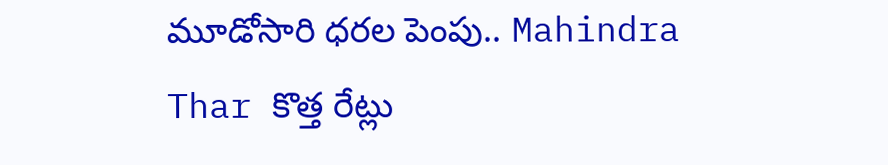మూడోసారి ధరల పెంపు.. Mahindra Thar కొత్త రేట్లు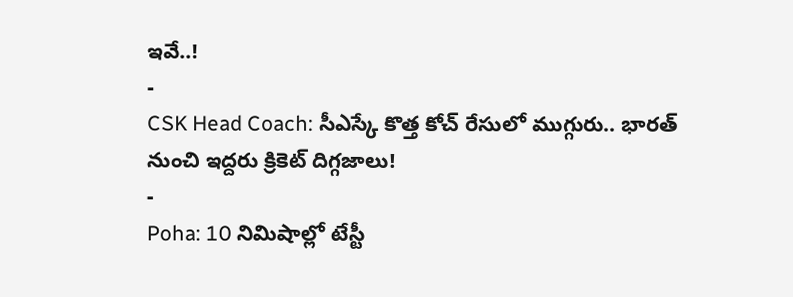ఇవే..!
-
CSK Head Coach: సీఎస్కే కొత్త కోచ్ రేసులో ముగ్గురు.. భారత్ నుంచి ఇద్దరు క్రికెట్ దిగ్గజాలు!
-
Poha: 10 నిమిషాల్లో టేస్టీ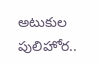అటుకుల పులిహోర..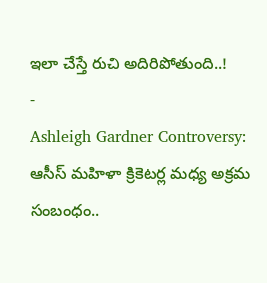ఇలా చేస్తే రుచి అదిరిపోతుంది..!
-
Ashleigh Gardner Controversy: ఆసీస్ మహిళా క్రికెటర్ల మధ్య అక్రమ సంబంధం..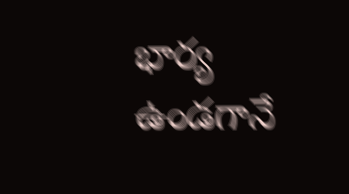భార్య ఉండగానే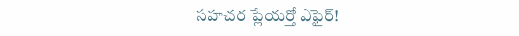సహచర ప్లేయర్తో ఎఫైర్!